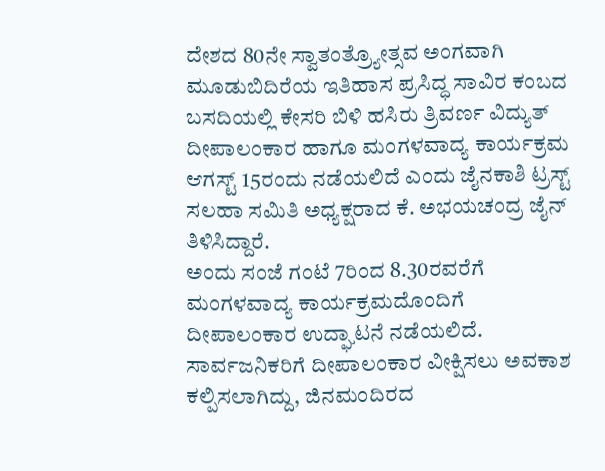ದೇಶದ 80ನೇ ಸ್ವಾತಂತ್ರ್ಯೋತ್ಸವ ಅಂಗವಾಗಿ ಮೂಡುಬಿದಿರೆಯ ಇತಿಹಾಸ ಪ್ರಸಿದ್ಧ ಸಾವಿರ ಕಂಬದ ಬಸದಿಯಲ್ಲಿ ಕೇಸರಿ ಬಿಳಿ ಹಸಿರು ತ್ರಿವರ್ಣ ವಿದ್ಯುತ್ ದೀಪಾಲಂಕಾರ ಹಾಗೂ ಮಂಗಳವಾದ್ಯ ಕಾರ್ಯಕ್ರಮ ಆಗಸ್ಟ್ 15ರಂದು ನಡೆಯಲಿದೆ ಎಂದು ಜೈನಕಾಶಿ ಟ್ರಸ್ಟ್ ಸಲಹಾ ಸಮಿತಿ ಅಧ್ಯಕ್ಷರಾದ ಕೆ. ಅಭಯಚಂದ್ರ ಜೈನ್ ತಿಳಿಸಿದ್ದಾರೆ.
ಅಂದು ಸಂಜೆ ಗಂಟೆ 7ರಿಂದ 8.30ರವರೆಗೆ ಮಂಗಳವಾದ್ಯ ಕಾರ್ಯಕ್ರಮದೊಂದಿಗೆ ದೀಪಾಲಂಕಾರ ಉದ್ಘಾಟನೆ ನಡೆಯಲಿದೆ. ಸಾರ್ವಜನಿಕರಿಗೆ ದೀಪಾಲಂಕಾರ ವೀಕ್ಷಿಸಲು ಅವಕಾಶ ಕಲ್ಪಿಸಲಾಗಿದ್ದು, ಜಿನಮಂದಿರದ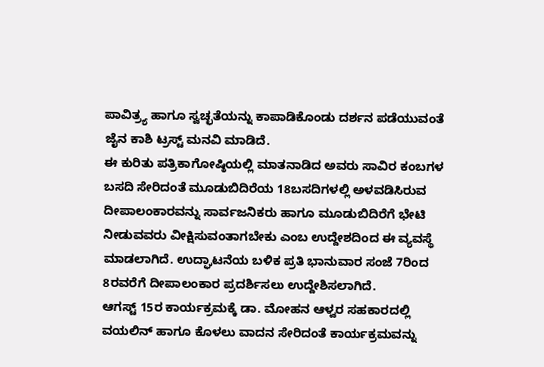ಪಾವಿತ್ರ್ಯ ಹಾಗೂ ಸ್ವಚ್ಛತೆಯನ್ನು ಕಾಪಾಡಿಕೊಂಡು ದರ್ಶನ ಪಡೆಯುವಂತೆ ಜೈನ ಕಾಶಿ ಟ್ರಸ್ಟ್ ಮನವಿ ಮಾಡಿದೆ.
ಈ ಕುರಿತು ಪತ್ರಿಕಾಗೋಷ್ಠಿಯಲ್ಲಿ ಮಾತನಾಡಿದ ಅವರು ಸಾವಿರ ಕಂಬಗಳ ಬಸದಿ ಸೇರಿದಂತೆ ಮೂಡುಬಿದಿರೆಯ 18ಬಸದಿಗಳಲ್ಲಿ ಅಳವಡಿಸಿರುವ ದೀಪಾಲಂಕಾರವನ್ನು ಸಾರ್ವಜನಿಕರು ಹಾಗೂ ಮೂಡುಬಿದಿರೆಗೆ ಭೇಟಿ ನೀಡುವವರು ವೀಕ್ಷಿಸುವಂತಾಗಬೇಕು ಎಂಬ ಉದ್ದೇಶದಿಂದ ಈ ವ್ಯವಸ್ಥೆ ಮಾಡಲಾಗಿದೆ. ಉದ್ಘಾಟನೆಯ ಬಳಿಕ ಪ್ರತಿ ಭಾನುವಾರ ಸಂಜೆ 7ರಿಂದ 8ರವರೆಗೆ ದೀಪಾಲಂಕಾರ ಪ್ರದರ್ಶಿಸಲು ಉದ್ದೇಶಿಸಲಾಗಿದೆ.
ಆಗಸ್ಟ್ 15ರ ಕಾರ್ಯಕ್ರಮಕ್ಕೆ ಡಾ. ಮೋಹನ ಆಳ್ವರ ಸಹಕಾರದಲ್ಲಿ ವಯಲಿನ್ ಹಾಗೂ ಕೊಳಲು ವಾದನ ಸೇರಿದಂತೆ ಕಾರ್ಯಕ್ರಮವನ್ನು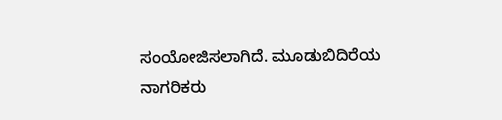ಸಂಯೋಜಿಸಲಾಗಿದೆ. ಮೂಡುಬಿದಿರೆಯ ನಾಗರಿಕರು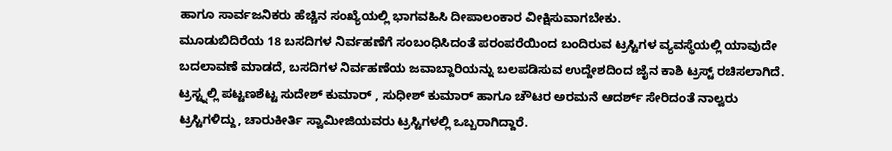ಹಾಗೂ ಸಾರ್ವಜನಿಕರು ಹೆಚ್ಚಿನ ಸಂಖ್ಯೆಯಲ್ಲಿ ಭಾಗವಹಿಸಿ ದೀಪಾಲಂಕಾರ ವೀಕ್ಷಿಸುವಾಗಬೇಕು.
ಮೂಡುಬಿದಿರೆಯ 18 ಬಸದಿಗಳ ನಿರ್ವಹಣೆಗೆ ಸಂಬಂಧಿಸಿದಂತೆ ಪರಂಪರೆಯಿಂದ ಬಂದಿರುವ ಟ್ರಸ್ಟಿಗಳ ವ್ಯವಸ್ಥೆಯಲ್ಲಿ ಯಾವುದೇ ಬದಲಾವಣೆ ಮಾಡದೆ, ಬಸದಿಗಳ ನಿರ್ವಹಣೆಯ ಜವಾಬ್ದಾರಿಯನ್ನು ಬಲಪಡಿಸುವ ಉದ್ದೇಶದಿಂದ ಜೈನ ಕಾಶಿ ಟ್ರಸ್ಟ್ ರಚಿಸಲಾಗಿದೆ. ಟ್ರಸ್ಟ್ನಲ್ಲಿ ಪಟ್ಟಣಶೆಟ್ಟ ಸುದೇಶ್ ಕುಮಾರ್ , ಸುಧೀಶ್ ಕುಮಾರ್ ಹಾಗೂ ಚೌಟರ ಅರಮನೆ ಆದರ್ಶ್ ಸೇರಿದಂತೆ ನಾಲ್ವರು ಟ್ರಸ್ಟಿಗಳಿದ್ದು, ಚಾರುಕೀರ್ತಿ ಸ್ವಾಮೀಜಿಯವರು ಟ್ರಸ್ಟಿಗಳಲ್ಲಿ ಒಬ್ಬರಾಗಿದ್ದಾರೆ.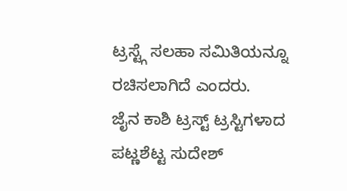ಟ್ರಸ್ಟ್ಗೆ ಸಲಹಾ ಸಮಿತಿಯನ್ನೂ ರಚಿಸಲಾಗಿದೆ ಎಂದರು.
ಜೈನ ಕಾಶಿ ಟ್ರಸ್ಟ್ ಟ್ರಸ್ಟಿಗಳಾದ ಪಟ್ಣಶೆಟ್ಟ ಸುದೇಶ್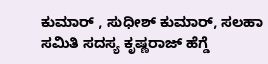ಕುಮಾರ್ , ಸುಧೀಶ್ ಕುಮಾರ್, ಸಲಹಾ ಸಮಿತಿ ಸದಸ್ಯ ಕೃಷ್ಣರಾಜ್ ಹೆಗ್ಡೆ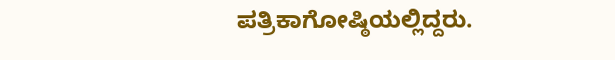ಪತ್ರಿಕಾಗೋಷ್ಠಿಯಲ್ಲಿದ್ದರು.